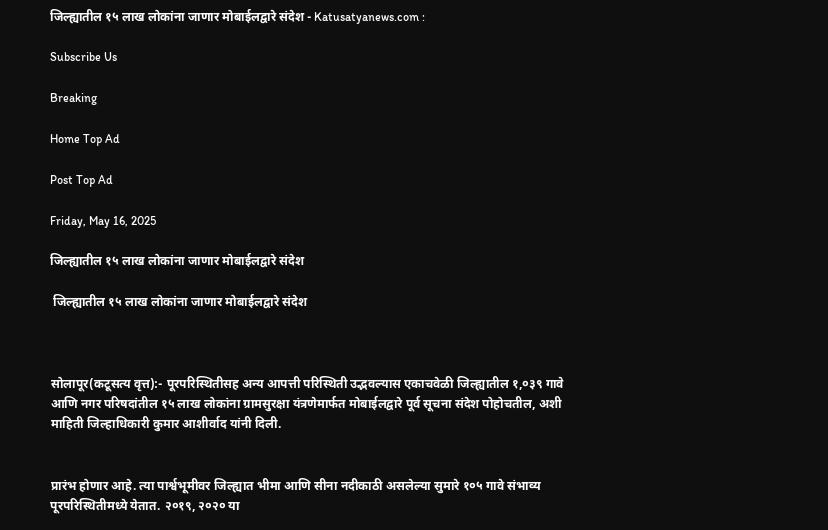जिल्ह्यातील १५ लाख लोकांना जाणार मोबाईलद्वारे संदेश - Katusatyanews.com :

Subscribe Us

Breaking

Home Top Ad

Post Top Ad

Friday, May 16, 2025

जिल्ह्यातील १५ लाख लोकांना जाणार मोबाईलद्वारे संदेश

 जिल्ह्यातील १५ लाख लोकांना जाणार मोबाईलद्वारे संदेश



सोलापूर(कटूसत्य वृत्त):- पूरपरिस्थितीसह अन्य आपत्ती परिस्थिती उद्भवल्यास एकाचवेळी जिल्ह्यातील १,०३९ गावे आणि नगर परिषदांतील १५ लाख लोकांना ग्रामसुरक्षा यंत्रणेमार्फत मोबाईलद्वारे पूर्व सूचना संदेश पोहोचतील, अशी माहिती जिल्हाधिकारी कुमार आशीर्वाद यांनी दिली.


प्रारंभ होणार आहे. त्या पार्श्वभूमीवर जिल्ह्यात भीमा आणि सीना नदीकाठी असलेल्या सुमारे १०५ गावे संभाव्य पूरपरिस्थितीमध्ये येतात. २०१९, २०२० या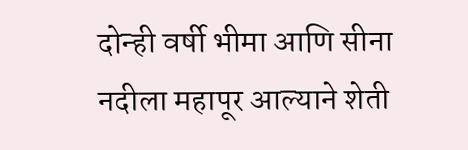दोन्ही वर्षी भीमा आणि सीना नदीला महापूर आल्याने शेती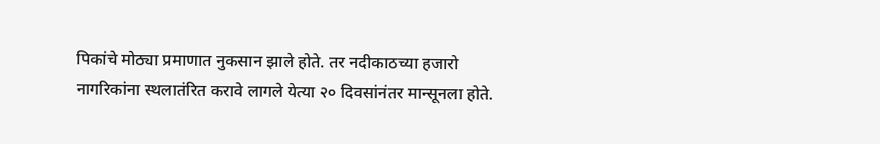पिकांचे मोठ्या प्रमाणात नुकसान झाले होते. तर नदीकाठच्या हजारो नागरिकांना स्थलातंरित करावे लागले येत्या २० दिवसांनंतर मान्सूनला होते.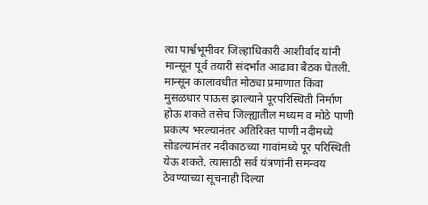त्या पार्श्वभूमीवर जिल्हाधिकारी आशीर्वाद यांनी मान्सून पूर्व तयारी संदर्भात आढावा बैठक घेतली. मान्सून कालावधीत मोठ्या प्रमाणात किंवा मुसळधार पाऊस झाल्याने पूरपरिस्थिती निर्माण होऊ शकते तसेच जिल्ह्यातील मध्यम व मोठे पाणी प्रकल्प भरल्यानंतर अतिरिक्त पाणी नदीमध्ये सोडल्यानंतर नदीकाठच्या गावांमध्ये पूर परिस्थिती येऊ शकते. त्यासाठी सर्व यंत्रणांनी समन्वय ठेवण्याच्या सूचनाही दिल्या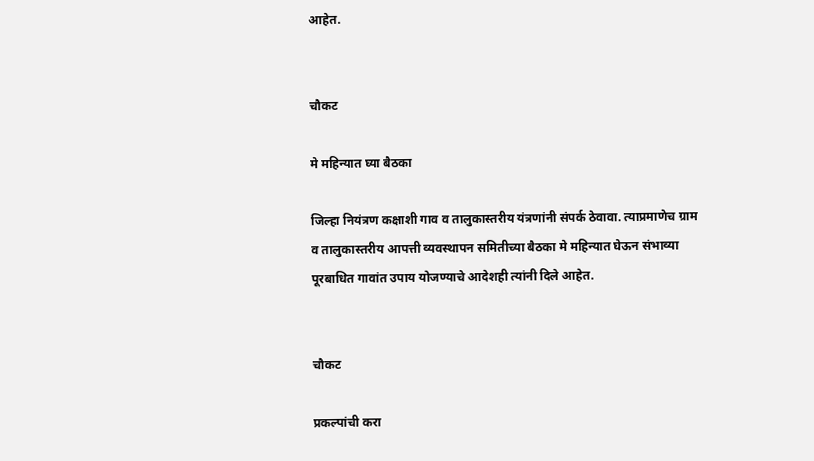आहेत.


चौकट

मे महिन्यात घ्या बैठका

जिल्हा नियंत्रण कक्षाशी गाव व तालुकास्तरीय यंत्रणांनी संपर्क ठेवावा. त्याप्रमाणेच ग्राम व तालुकास्तरीय आपत्ती व्यवस्थापन समितीच्या बैठका मे महिन्यात घेऊन संभाव्या पूरबाधित गावांत उपाय योजण्याचे आदेशही त्यांनी दिले आहेत.


चौकट

प्रकल्पांची करा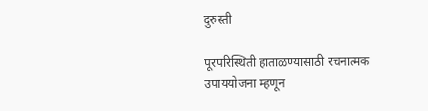दुरुस्ती

पूरपरिस्थिती हाताळण्यासाठी रचनात्मक उपाययोजना म्हणून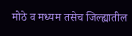मोठे व मध्यम तसेच जिल्ह्यातील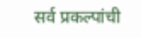सर्व प्रकल्पांची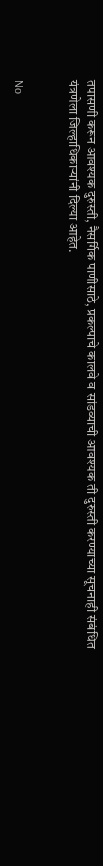तपासणी करून आवश्यक दुरुस्ती, नैसर्गिक पाणीसाठे, प्रकल्पाचे कालवे व सांडव्याची आवश्यक ती दुरुस्ती करण्याच्या सूचनाही संबंधित यंत्रणेला जिल्हाधिकाऱ्यांनी दिल्या आहेत.


No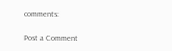comments:

Post a Comment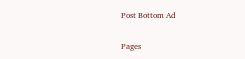Post Bottom Ad

Pages